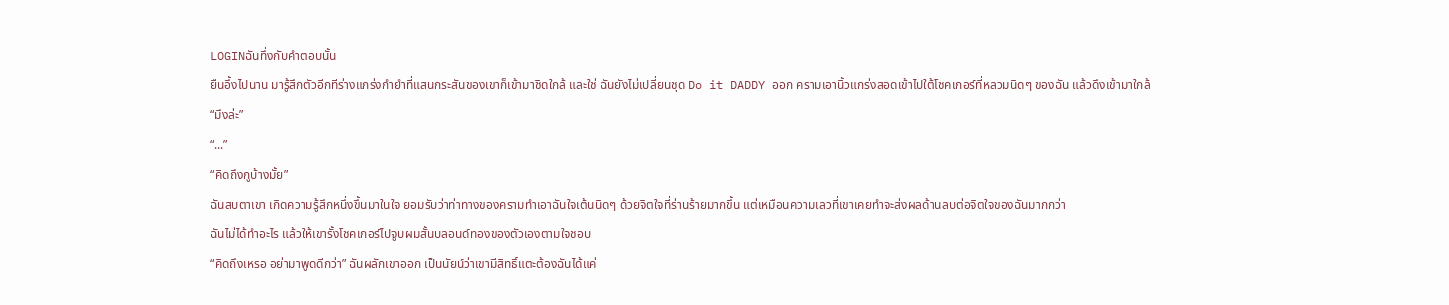LOGINฉันทึ่งกับคำตอบนั้น
ยืนอึ้งไปนาน มารู้สึกตัวอีกทีร่างแกร่งกำยำที่แสนกระสันของเขาก็เข้ามาชิดใกล้ และใช่ ฉันยังไม่เปลี่ยนชุด Do it DADDY ออก ครามเอานิ้วแกร่งสอดเข้าไปใต้โชคเกอร์ที่หลวมนิดๆ ของฉัน แล้วดึงเข้ามาใกล้
“มึงล่ะ”
“...”
“คิดถึงกูบ้างมั้ย”
ฉันสบตาเขา เกิดความรู้สึกหนึ่งขึ้นมาในใจ ยอมรับว่าท่าทางของครามทำเอาฉันใจเต้นนิดๆ ด้วยจิตใจที่ร่านร้ายมากขึ้น แต่เหมือนความเลวที่เขาเคยทำจะส่งผลด้านลบต่อจิตใจของฉันมากกว่า
ฉันไม่ได้ทำอะไร แล้วให้เขารั้งโชคเกอร์ไปจูบผมสั้นบลอนด์ทองของตัวเองตามใจชอบ
“คิดถึงเหรอ อย่ามาพูดดีกว่า” ฉันผลักเขาออก เป็นนัยน์ว่าเขามีสิทธิ์แตะต้องฉันได้แค่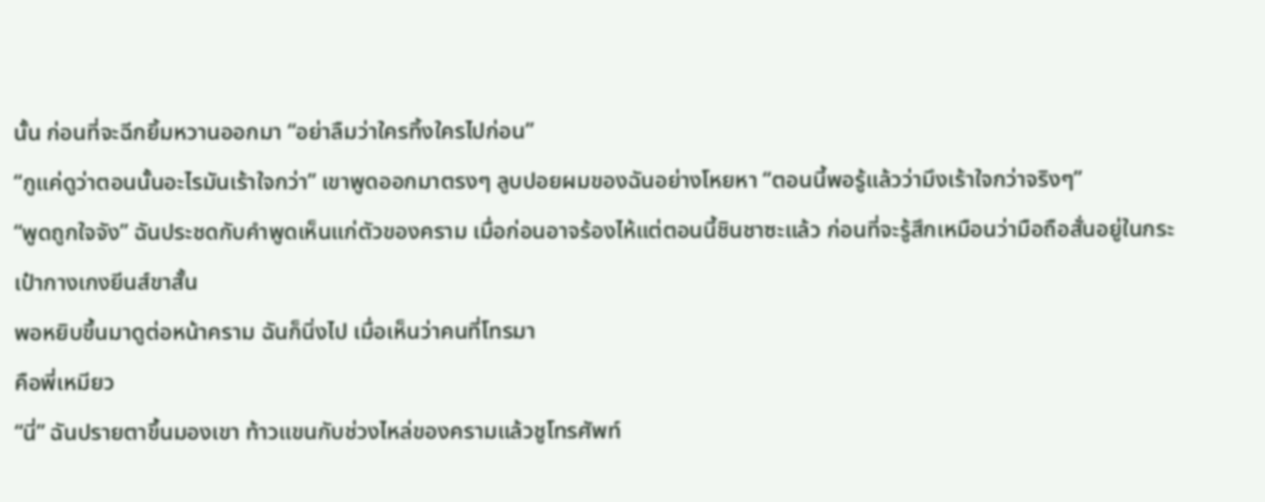นั้น ก่อนที่จะฉีกยิ้มหวานออกมา “อย่าลืมว่าใครทิ้งใครไปก่อน”
“กูแค่ดูว่าตอนนั้นอะไรมันเร้าใจกว่า” เขาพูดออกมาตรงๆ ลูบปอยผมของฉันอย่างโหยหา “ตอนนี้พอรู้แล้วว่ามึงเร้าใจกว่าจริงๆ”
“พูดถูกใจจัง” ฉันประชดกับคำพูดเห็นแก่ตัวของคราม เมื่อก่อนอาจร้องไห้แต่ตอนนี้ชินชาซะแล้ว ก่อนที่จะรู้สึกเหมือนว่ามือถือสั่นอยู่ในกระเป๋ากางเกงยีนส์ขาสั้น
พอหยิบขึ้นมาดูต่อหน้าคราม ฉันก็นิ่งไป เมื่อเห็นว่าคนที่โทรมา
คือพี่เหมียว
“นี่” ฉันปรายตาขึ้นมองเขา ท้าวแขนกับช่วงไหล่ของครามแล้วชูโทรศัพท์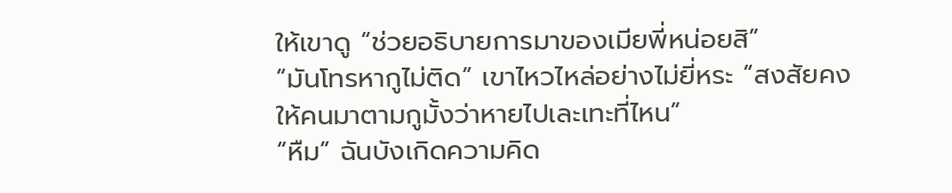ให้เขาดู “ช่วยอธิบายการมาของเมียพี่หน่อยสิ”
“มันโทรหากูไม่ติด” เขาไหวไหล่อย่างไม่ยี่หระ “สงสัยคงให้คนมาตามกูมั้งว่าหายไปเละเทะที่ไหน”
“หืม” ฉันบังเกิดความคิด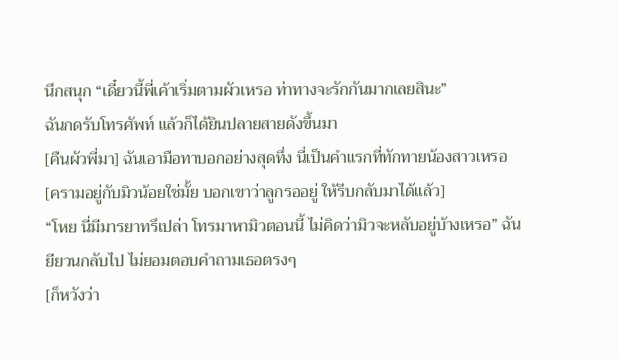นึกสนุก “เดี๋ยวนี้พี่เค้าเริ่มตามผัวเหรอ ท่าทางจะรักกันมากเลยสินะ”
ฉันกดรับโทรศัพท์ แล้วก็ได้ยินปลายสายดังขึ้นมา
[คืนผัวพี่มา] ฉันเอามือทาบอกอย่างสุดทึ่ง นี่เป็นคำแรกที่ทักทายน้องสาวเหรอ [ครามอยู่กับมิวน้อยใช่มั้ย บอกเขาว่าลูกรออยู่ ให้รีบกลับมาได้แล้ว]
“โหย นี่มีมารยาทรึเปล่า โทรมาหามิวตอนนี้ ไม่คิดว่ามิวจะหลับอยู่บ้างเหรอ” ฉันยียวนกลับไป ไม่ยอมตอบคำถามเธอตรงๆ
[ก็หวังว่า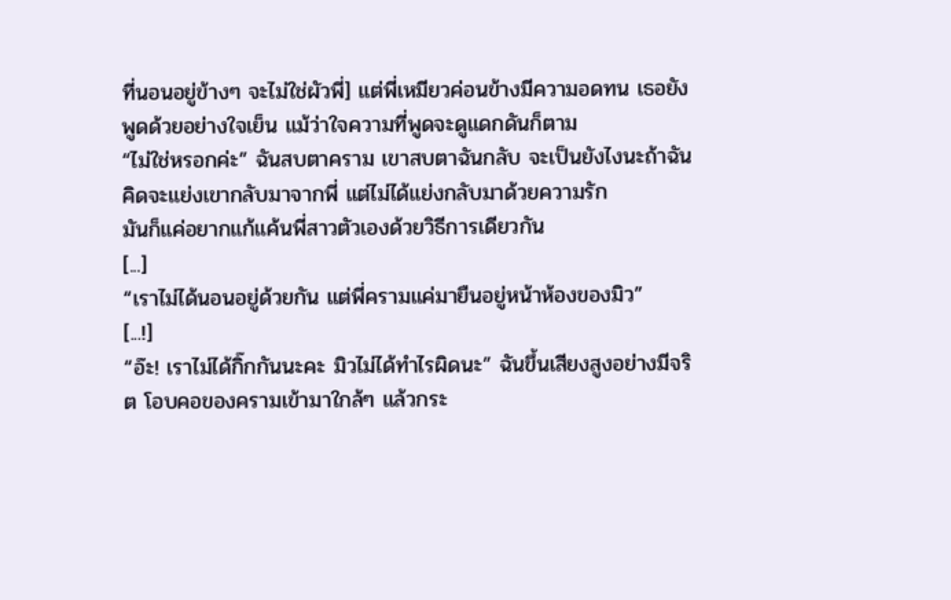ที่นอนอยู่ข้างๆ จะไม่ใช่ผัวพี่] แต่พี่เหมียวค่อนข้างมีความอดทน เธอยังพูดด้วยอย่างใจเย็น แม้ว่าใจความที่พูดจะดูแดกดันก็ตาม
“ไม่ใช่หรอกค่ะ” ฉันสบตาคราม เขาสบตาฉันกลับ จะเป็นยังไงนะถ้าฉันคิดจะแย่งเขากลับมาจากพี่ แต่ไม่ได้แย่งกลับมาด้วยความรัก
มันก็แค่อยากแก้แค้นพี่สาวตัวเองด้วยวิธีการเดียวกัน
[...]
“เราไม่ได้นอนอยู่ด้วยกัน แต่พี่ครามแค่มายืนอยู่หน้าห้องของมิว”
[...!]
“อ๊ะ! เราไม่ได้กิ๊กกันนะคะ มิวไม่ได้ทำไรผิดนะ” ฉันขึ้นเสียงสูงอย่างมีจริต โอบคอของครามเข้ามาใกล้ๆ แล้วกระ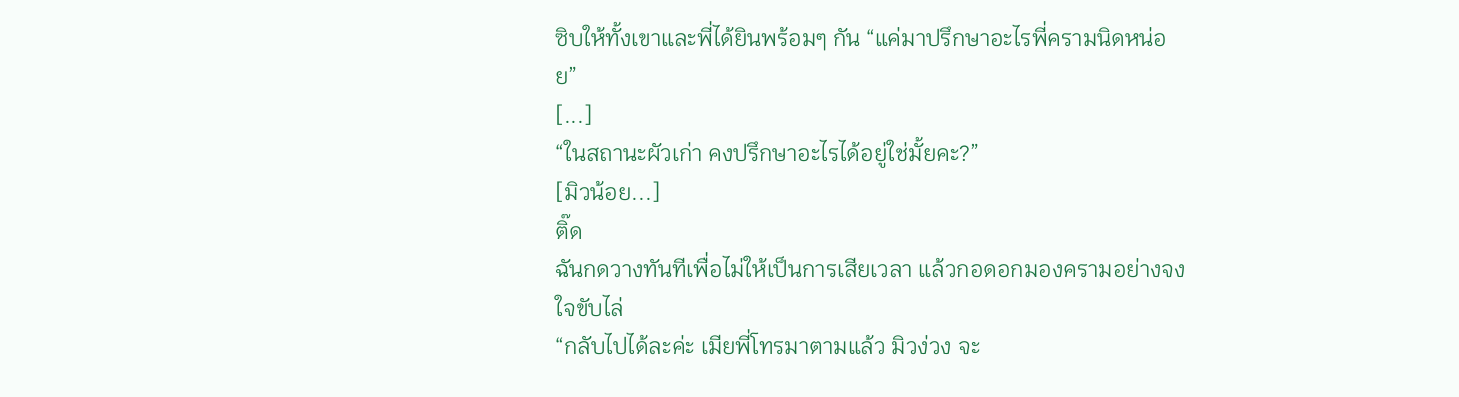ซิบให้ทั้งเขาและพี่ได้ยินพร้อมๆ กัน “แค่มาปรึกษาอะไรพี่ครามนิดหน่อย”
[...]
“ในสถานะผัวเก่า คงปรึกษาอะไรได้อยู่ใช่มั้ยคะ?”
[มิวน้อย...]
ติ๊ด
ฉันกดวางทันทีเพื่อไม่ให้เป็นการเสียเวลา แล้วกอดอกมองครามอย่างจงใจขับไล่
“กลับไปได้ละค่ะ เมียพี่โทรมาตามแล้ว มิวง่วง จะ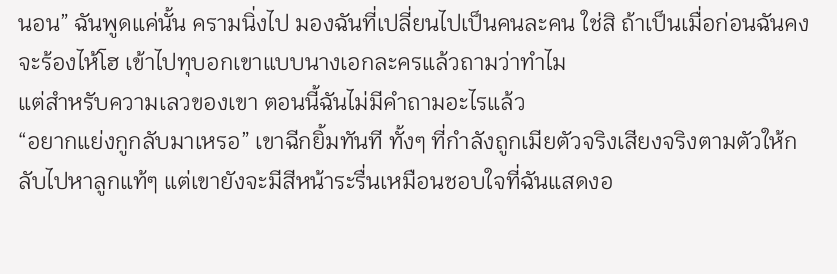นอน” ฉันพูดแค่นั้น ครามนิ่งไป มองฉันที่เปลี่ยนไปเป็นคนละคน ใช่สิ ถ้าเป็นเมื่อก่อนฉันคงจะร้องไห้โฮ เข้าไปทุบอกเขาแบบนางเอกละครแล้วถามว่าทำไม
แต่สำหรับความเลวของเขา ตอนนี้ฉันไม่มีคำถามอะไรแล้ว
“อยากแย่งกูกลับมาเหรอ” เขาฉีกยิ้มทันที ทั้งๆ ที่กำลังถูกเมียตัวจริงเสียงจริงตามตัวให้กลับไปหาลูกแท้ๆ แต่เขายังจะมีสีหน้าระรื่นเหมือนชอบใจที่ฉันแสดงอ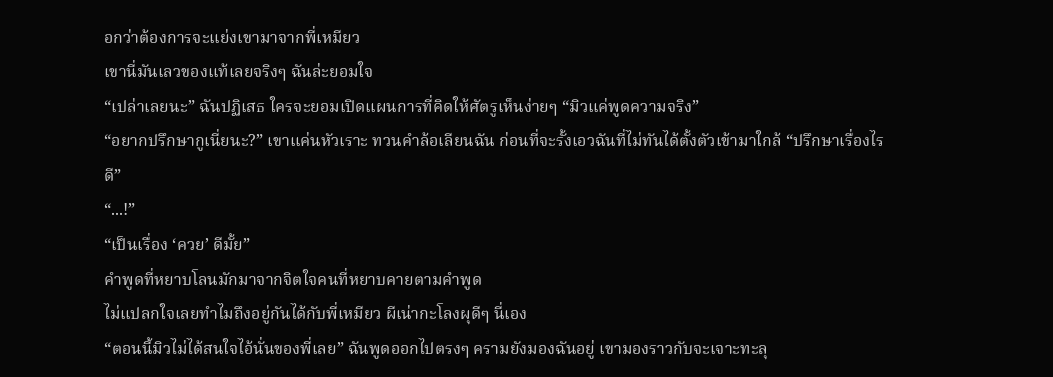อกว่าต้องการจะแย่งเขามาจากพี่เหมียว
เขานี่มันเลวของแท้เลยจริงๆ ฉันล่ะยอมใจ
“เปล่าเลยนะ” ฉันปฏิเสธ ใครจะยอมเปิดแผนการที่คิดให้ศัตรูเห็นง่ายๆ “มิวแค่พูดความจริง”
“อยากปรึกษากูเนี่ยนะ?” เขาแค่นหัวเราะ ทวนคำล้อเลียนฉัน ก่อนที่จะรั้งเอวฉันที่ไม่ทันได้ตั้งตัวเข้ามาใกล้ “ปรึกษาเรื่องไรดี”
“...!”
“เป็นเรื่อง ‘ควย’ ดีมั้ย”
คำพูดที่หยาบโลนมักมาจากจิตใจคนที่หยาบคายตามคำพูด
ไม่แปลกใจเลยทำไมถึงอยู่กันได้กับพี่เหมียว ผีเน่ากะโลงผุดีๆ นี่เอง
“ตอนนี้มิวไม่ได้สนใจไอ้นั่นของพี่เลย” ฉันพูดออกไปตรงๆ ครามยังมองฉันอยู่ เขามองราวกับจะเจาะทะลุ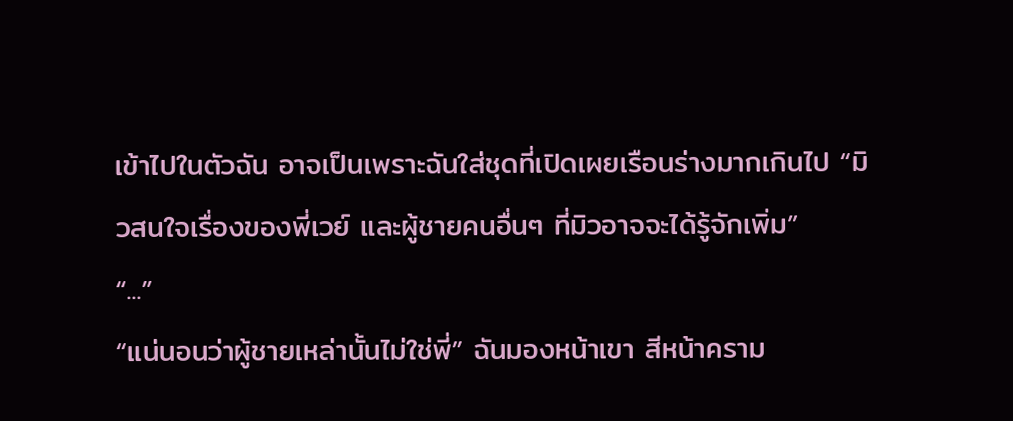เข้าไปในตัวฉัน อาจเป็นเพราะฉันใส่ชุดที่เปิดเผยเรือนร่างมากเกินไป “มิวสนใจเรื่องของพี่เวย์ และผู้ชายคนอื่นๆ ที่มิวอาจจะได้รู้จักเพิ่ม”
“...”
“แน่นอนว่าผู้ชายเหล่านั้นไม่ใช่พี่” ฉันมองหน้าเขา สีหน้าคราม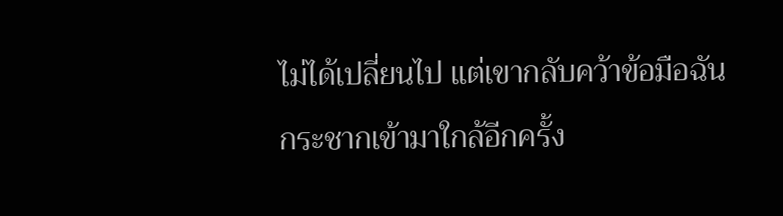ไม่ได้เปลี่ยนไป แต่เขากลับคว้าข้อมือฉันกระชากเข้ามาใกล้อีกครั้ง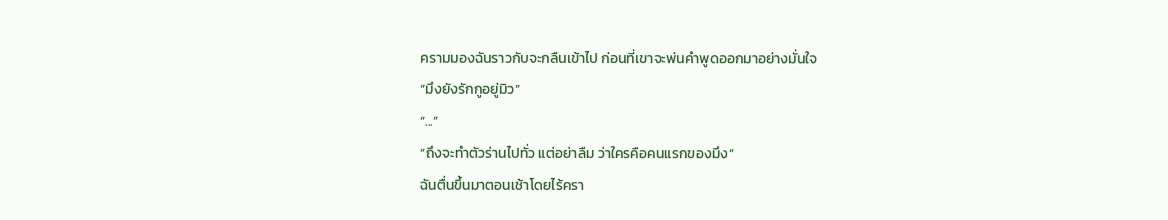ครามมองฉันราวกับจะกลืนเข้าไป ก่อนที่เขาจะพ่นคำพูดออกมาอย่างมั่นใจ
“มึงยังรักกูอยู่มิว”
“...”
“ถึงจะทำตัวร่านไปทั่ว แต่อย่าลืม ว่าใครคือคนแรกของมึง”
ฉันตื่นขึ้นมาตอนเช้าโดยไร้ครา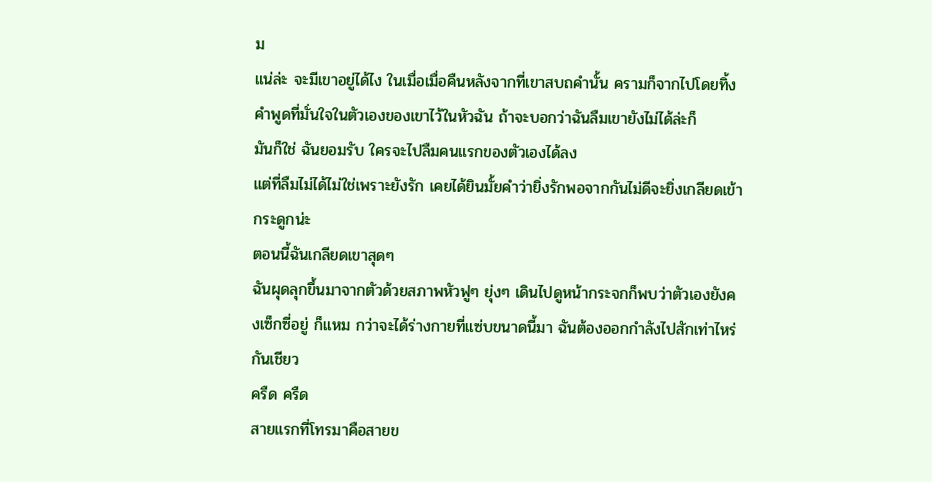ม
แน่ล่ะ จะมีเขาอยู่ได้ไง ในเมื่อเมื่อคืนหลังจากที่เขาสบถคำนั้น ครามก็จากไปโดยทิ้งคำพูดที่มั่นใจในตัวเองของเขาไว้ในหัวฉัน ถ้าจะบอกว่าฉันลืมเขายังไม่ได้ล่ะก็
มันก็ใช่ ฉันยอมรับ ใครจะไปลืมคนแรกของตัวเองได้ลง
แต่ที่ลืมไม่ได้ไม่ใช่เพราะยังรัก เคยได้ยินมั้ยคำว่ายิ่งรักพอจากกันไม่ดีจะยิ่งเกลียดเข้ากระดูกน่ะ
ตอนนี้ฉันเกลียดเขาสุดๆ
ฉันผุดลุกขึ้นมาจากตัวด้วยสภาพหัวฟูๆ ยุ่งๆ เดินไปดูหน้ากระจกก็พบว่าตัวเองยังคงเซ็กซี่อยู่ ก็แหม กว่าจะได้ร่างกายที่แซ่บขนาดนี้มา ฉันต้องออกกำลังไปสักเท่าไหร่กันเชียว
ครืด ครืด
สายแรกที่โทรมาคือสายข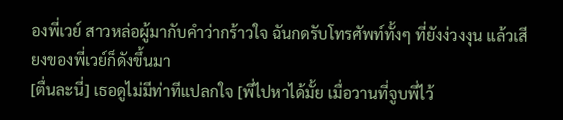องพี่เวย์ สาวหล่อผู้มากับคำว่ากร้าวใจ ฉันกดรับโทรศัพท์ทั้งๆ ที่ยังง่วงงุน แล้วเสียงของพี่เวย์ก็ดังขึ้นมา
[ตื่นละนี่] เธอดูไม่มีท่าทีแปลกใจ [พี่ไปหาได้มั้ย เมื่อวานที่จูบพี่ไว้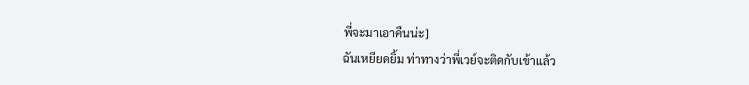พี่จะมาเอาคืนน่ะ]
ฉันเหยียดยิ้ม ท่าทางว่าพี่เวย์จะติดกับเข้าแล้ว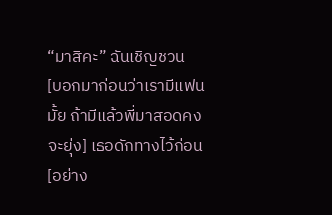“มาสิคะ” ฉันเชิญชวน
[บอกมาก่อนว่าเรามีแฟนมั้ย ถ้ามีแล้วพี่มาสอดคงจะยุ่ง] เธอดักทางไว้ก่อน [อย่าง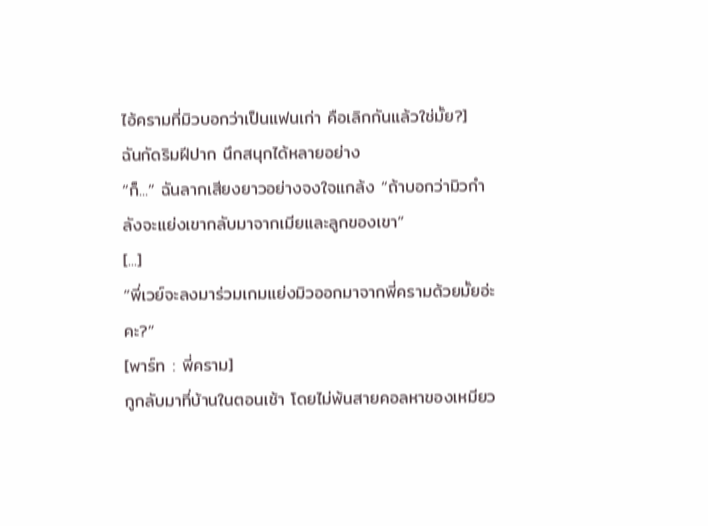ไอ้ครามที่มิวบอกว่าเป็นแฟนเก่า คือเลิกกันแล้วใช่มั้ย?]
ฉันกัดริมฝีปาก นึกสนุกได้หลายอย่าง
“ก็...” ฉันลากเสียงยาวอย่างจงใจแกล้ง “ถ้าบอกว่ามิวกำลังจะแย่งเขากลับมาจากเมียและลูกของเขา”
[...]
“พี่เวย์จะลงมาร่วมเกมแย่งมิวออกมาจากพี่ครามด้วยมั้ยอ่ะคะ?”
[พาร์ท : พี่คราม]
กูกลับมาที่บ้านในตอนเช้า โดยไม่พ้นสายคอลหาของเหมียว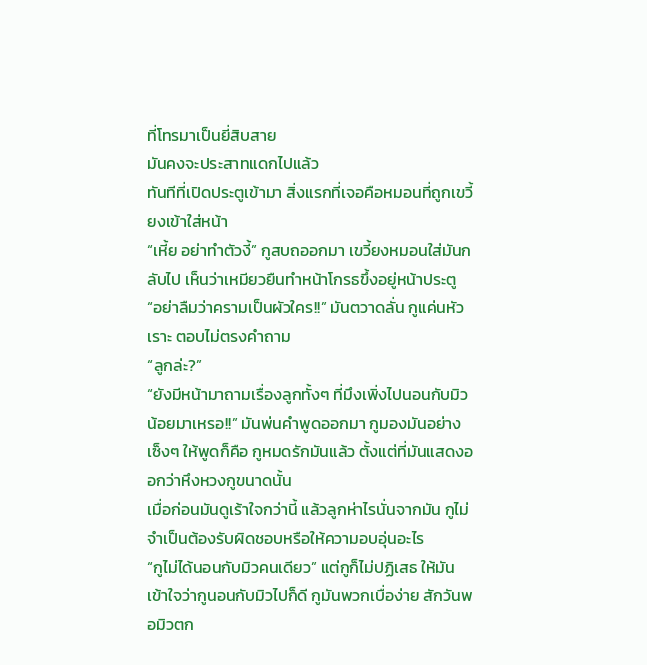ที่โทรมาเป็นยี่สิบสาย
มันคงจะประสาทแดกไปแล้ว
ทันทีที่เปิดประตูเข้ามา สิ่งแรกที่เจอคือหมอนที่ถูกเขวี้ยงเข้าใส่หน้า
“เหี้ย อย่าทำตัวงี้” กูสบถออกมา เขวี้ยงหมอนใส่มันกลับไป เห็นว่าเหมียวยืนทำหน้าโกรธขึ้งอยู่หน้าประตู
“อย่าลืมว่าครามเป็นผัวใคร!!” มันตวาดลั่น กูแค่นหัวเราะ ตอบไม่ตรงคำถาม
“ลูกล่ะ?”
“ยังมีหน้ามาถามเรื่องลูกทั้งๆ ที่มึงเพิ่งไปนอนกับมิวน้อยมาเหรอ!!” มันพ่นคำพูดออกมา กูมองมันอย่างเซ็งๆ ให้พูดก็คือ กูหมดรักมันแล้ว ตั้งแต่ที่มันแสดงออกว่าหึงหวงกูขนาดนั้น
เมื่อก่อนมันดูเร้าใจกว่านี้ แล้วลูกห่าไรนั่นจากมัน กูไม่จำเป็นต้องรับผิดชอบหรือให้ความอบอุ่นอะไร
“กูไม่ได้นอนกับมิวคนเดียว” แต่กูก็ไม่ปฏิเสธ ให้มันเข้าใจว่ากูนอนกับมิวไปก็ดี กูมันพวกเบื่อง่าย สักวันพอมิวตก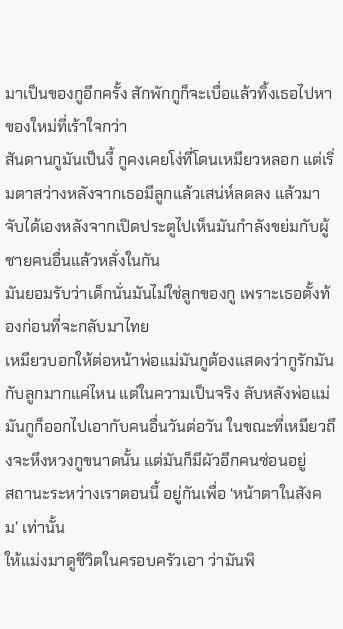มาเป็นของกูอีกครั้ง สักพักกูก็จะเบื่อแล้วทิ้งเธอไปหาของใหม่ที่เร้าใจกว่า
สันดานกูมันเป็นงี้ กูคงเคยโง่ที่โดนเหมียวหลอก แต่เริ่มตาสว่างหลังจากเธอมีลูกแล้วเสน่ห์ลดลง แล้วมาจับได้เองหลังจากเปิดประตูไปเห็นมันกำลังขย่มกับผู้ชายคนอื่นแล้วหลั่งในกัน
มันยอมรับว่าเด็กนั่นมันไม่ใช่ลูกของกู เพราะเธอตั้งท้องก่อนที่จะกลับมาไทย
เหมียวบอกให้ต่อหน้าพ่อแม่มันกูต้องแสดงว่ากูรักมันกับลูกมากแค่ไหน แต่ในความเป็นจริง ลับหลังพ่อแม่มันกูก็ออกไปเอากับคนอื่นวันต่อวัน ในขณะที่เหมียวถึงจะหึงหวงกูขนาดนั้น แต่มันก็มีผัวอีกคนซ่อนอยู่
สถานะระหว่างเราตอนนี้ อยู่กันเพื่อ ‘หน้าตาในสังคม’ เท่านั้น
ให้แม่งมาดูชีวิตในครอบครัวเอา ว่ามันพิ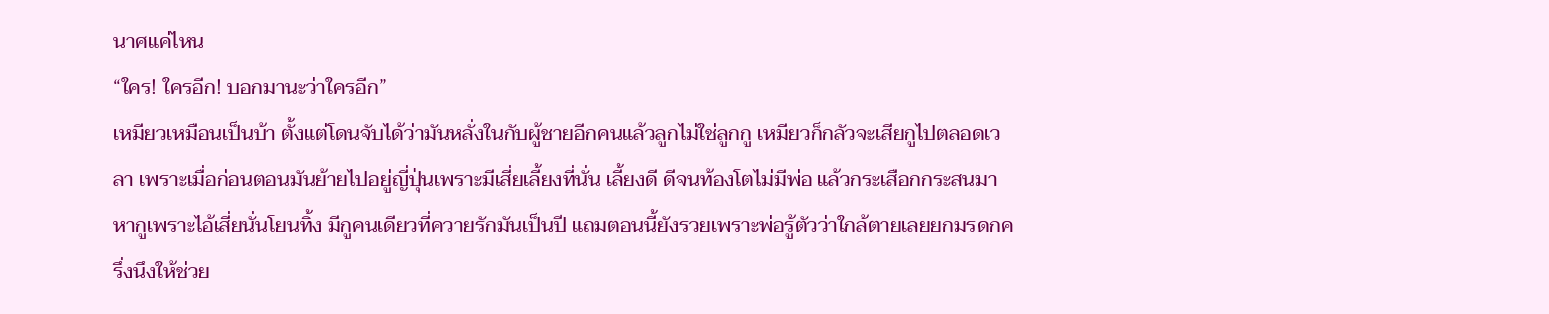นาศแค่ไหน
“ใคร! ใครอีก! บอกมานะว่าใครอีก”
เหมียวเหมือนเป็นบ้า ตั้งแต่โดนจับได้ว่ามันหลั่งในกับผู้ชายอีกคนแล้วลูกไม่ใช่ลูกกู เหมียวก็กลัวจะเสียกูไปตลอดเวลา เพราะเมื่อก่อนตอนมันย้ายไปอยู่ญี่ปุ่นเพราะมีเสี่ยเลี้ยงที่นั่น เลี้ยงดี ดีจนท้องโตไม่มีพ่อ แล้วกระเสือกกระสนมาหากูเพราะไอ้เสี่ยนั่นโยนทิ้ง มีกูคนเดียวที่ควายรักมันเป็นปี แถมตอนนี้ยังรวยเพราะพ่อรู้ตัวว่าใกล้ตายเลยยกมรดกครึ่งนึงให้ช่วย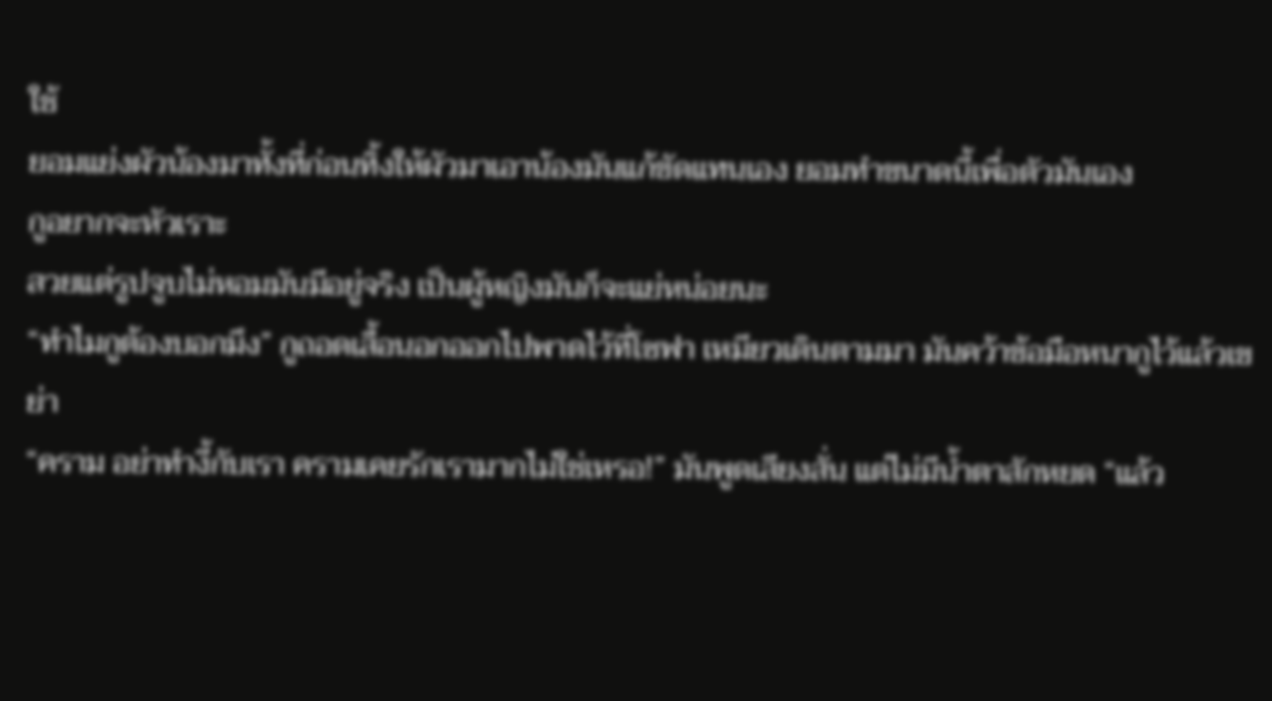ใช้
ยอมแย่งผัวน้องมาทั้งที่ก่อนทิ้งให้ผัวมาเอาน้องมันแก้ขัดแทนเอง ยอมทำขนาดนี้เพื่อตัวมันเอง
กูอยากจะหัวเราะ
สวยแต่รูปจูบไม่หอมมันมีอยู่จริง เป็นผู้หญิงมันก็จะแย่หน่อยนะ
“ทำไมกูต้องบอกมึง” กูถอดเสื้อนอกออกไปพาดไว้ที่โซฟา เหมียวเดินตามมา มันคว้าข้อมือหนากูไว้แล้วเขย่า
“คราม อย่าทำงี้กับเรา ครามเคยรักเรามากไม่ใช่เหรอ!” มันพูดเสียงสั่น แต่ไม่มีน้ำตาสักหยด “แล้ว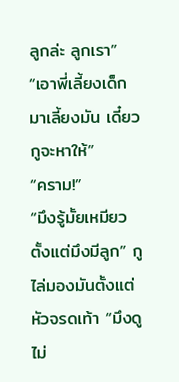ลูกล่ะ ลูกเรา”
“เอาพี่เลี้ยงเด็กมาเลี้ยงมัน เดี๋ยวกูจะหาให้”
“คราม!”
“มึงรู้มั้ยเหมียว ตั้งแต่มึงมีลูก” กูไล่มองมันตั้งแต่หัวจรดเท้า “มึงดูไม่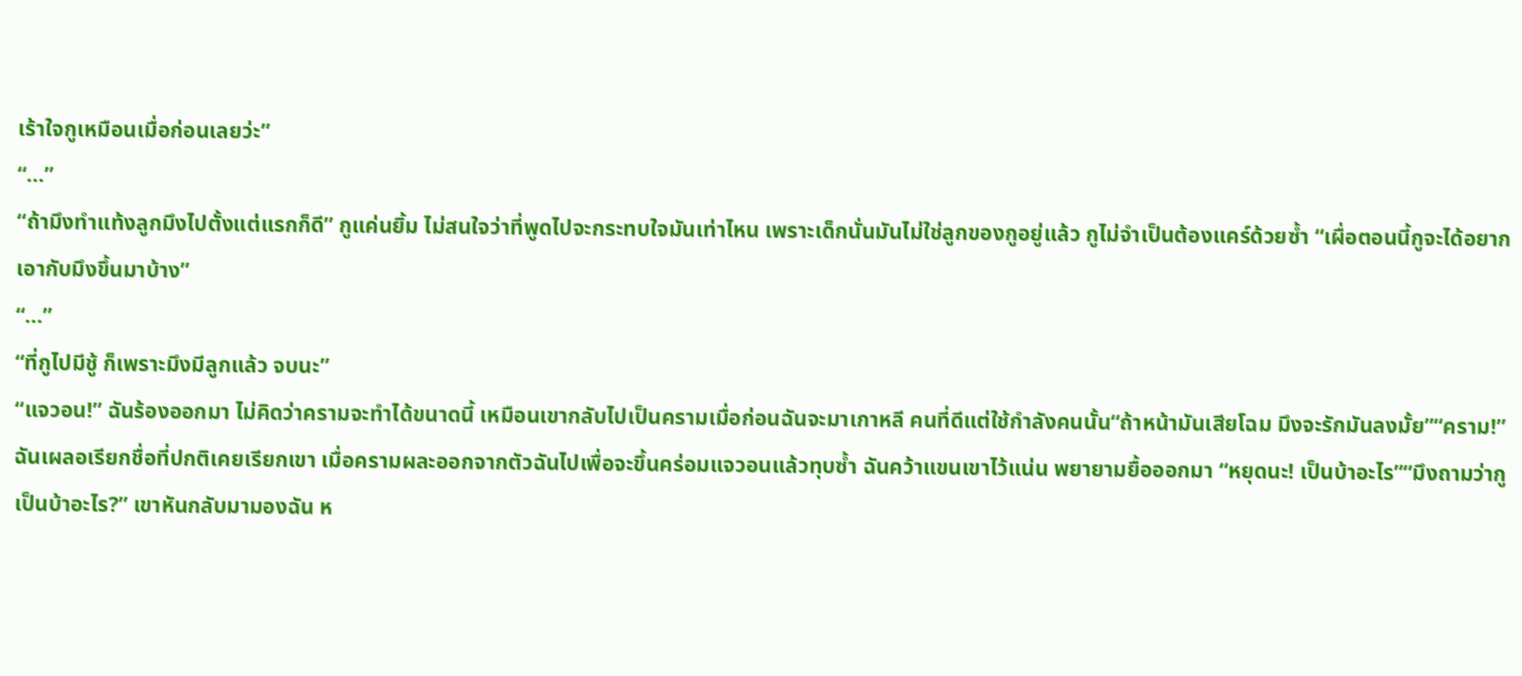เร้าใจกูเหมือนเมื่อก่อนเลยว่ะ”
“...”
“ถ้ามึงทำแท้งลูกมึงไปตั้งแต่แรกก็ดี” กูแค่นยิ้ม ไม่สนใจว่าที่พูดไปจะกระทบใจมันเท่าไหน เพราะเด็กนั่นมันไม่ใช่ลูกของกูอยู่แล้ว กูไม่จำเป็นต้องแคร์ด้วยซ้ำ “เผื่อตอนนี้กูจะได้อยากเอากับมึงขึ้นมาบ้าง”
“...”
“ที่กูไปมีชู้ ก็เพราะมึงมีลูกแล้ว จบนะ”
“แจวอน!” ฉันร้องออกมา ไม่คิดว่าครามจะทำได้ขนาดนี้ เหมือนเขากลับไปเป็นครามเมื่อก่อนฉันจะมาเกาหลี คนที่ดีแต่ใช้กำลังคนนั้น“ถ้าหน้ามันเสียโฉม มึงจะรักมันลงมั้ย”“คราม!” ฉันเผลอเรียกชื่อที่ปกติเคยเรียกเขา เมื่อครามผละออกจากตัวฉันไปเพื่อจะขึ้นคร่อมแจวอนแล้วทุบซ้ำ ฉันคว้าแขนเขาไว้แน่น พยายามยื้อออกมา “หยุดนะ! เป็นบ้าอะไร”“มึงถามว่ากูเป็นบ้าอะไร?” เขาหันกลับมามองฉัน ห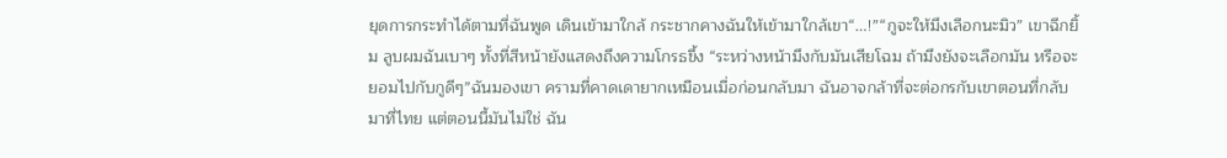ยุดการกระทำได้ตามที่ฉันพูด เดินเข้ามาใกล้ กระชากคางฉันให้เข้ามาใกล้เขา“...!”“กูจะให้มึงเลือกนะมิว” เขาฉีกยิ้ม ลูบผมฉันเบาๆ ทั้งที่สีหน้ายังแสดงถึงความโกรธขึ้ง “ระหว่างหน้ามึงกับมันเสียโฉม ถ้ามึงยังจะเลือกมัน หรือจะยอมไปกับกูดีๆ”ฉันมองเขา ครามที่คาดเดายากเหมือนเมื่อก่อนกลับมา ฉันอาจกล้าที่จะต่อกรกับเขาตอนที่กลับมาที่ไทย แต่ตอนนี้มันไม่ใช่ ฉัน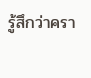รู้สึกว่าครา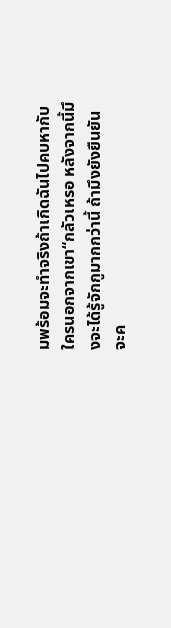มพร้อมจะทำจริงถ้าเกิดฉันไปคบหากับใครนอกจากเขา“กลัวเหรอ หลังจากนี้มึงจะได้รู้จักกูมากกว่านี้ ถ้ามึงยังยืนยันจะค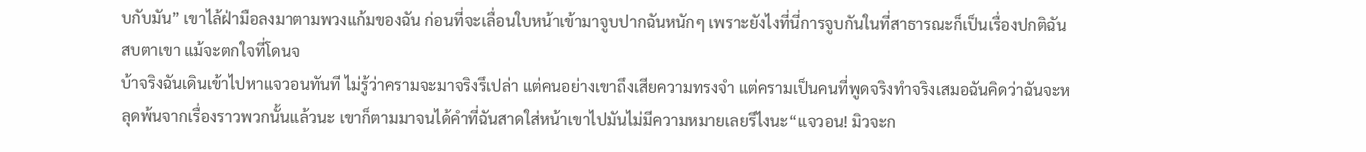บกับมัน” เขาไล้ฝ่ามือลงมาตามพวงแก้มของฉัน ก่อนที่จะเลื่อนใบหน้าเข้ามาจูบปากฉันหนักๆ เพราะยังไงที่นี่การจูบกันในที่สาธารณะก็เป็นเรื่องปกติฉันสบตาเขา แม้จะตกใจที่โดนจ
บ้าจริงฉันเดินเข้าไปหาแจวอนทันที ไม่รู้ว่าครามจะมาจริงรึเปล่า แต่คนอย่างเขาถึงเสียความทรงจำ แต่ครามเป็นคนที่พูดจริงทำจริงเสมอฉันคิดว่าฉันจะหลุดพ้นจากเรื่องราวพวกนั้นแล้วนะ เขาก็ตามมาจนได้คำที่ฉันสาดใส่หน้าเขาไปมันไม่มีความหมายเลยรึไงนะ“แจวอน! มิวจะก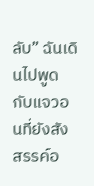ลับ” ฉันเดินไปพูดกับแจวอนที่ยังสังสรรค์อ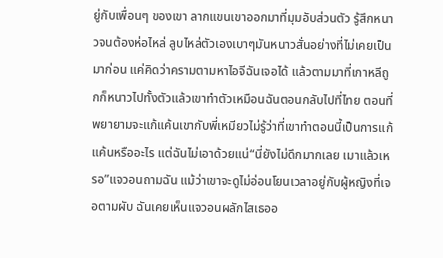ยู่กับเพื่อนๆ ของเขา ลากแขนเขาออกมาที่มุมอับส่วนตัว รู้สึกหนาวจนต้องห่อไหล่ ลูบไหล่ตัวเองเบาๆมันหนาวสั่นอย่างที่ไม่เคยเป็นมาก่อน แค่คิดว่าครามตามหาไอจีฉันเจอได้ แล้วตามมาที่เกาหลีถูกก็หนาวไปทั้งตัวแล้วเขาทำตัวเหมือนฉันตอนกลับไปที่ไทย ตอนที่พยายามจะแก้แค้นเขากับพี่เหมียวไม่รู้ว่าที่เขาทำตอนนี้เป็นการแก้แค้นหรืออะไร แต่ฉันไม่เอาด้วยแน่“นี่ยังไม่ดึกมากเลย เมาแล้วเหรอ”แจวอนถามฉัน แม้ว่าเขาจะดูไม่อ่อนโยนเวลาอยู่กับผู้หญิงที่เจอตามผับ ฉันเคยเห็นแจวอนผลักไสเธออ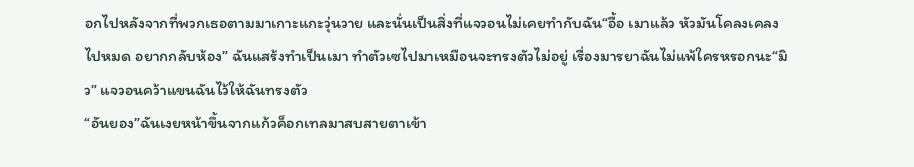อกไปหลังจากที่พวกเธอตามมาเกาะแกะวุ่นวาย และนั่นเป็นสิ่งที่แจวอนไม่เคยทำกับฉัน“อื้อ เมาแล้ว หัวมันโคลงเคลงไปหมด อยากกลับห้อง” ฉันแสร้งทำเป็นเมา ทำตัวเซไปมาเหมือนจะทรงตัวไม่อยู่ เรื่องมารยาฉันไม่แพ้ใครหรอกนะ“มิว” แจวอนคว้าแขนฉันไว้ให้ฉันทรงตัว
“อันยอง”ฉันเงยหน้าขึ้นจากแก้วค็อกเทลมาสบสายตาเข้า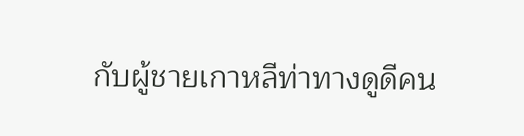กับผู้ชายเกาหลีท่าทางดูดีคน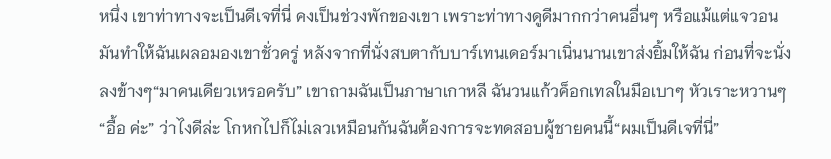หนึ่ง เขาท่าทางจะเป็นดีเจที่นี่ คงเป็นช่วงพักของเขา เพราะท่าทางดูดีมากกว่าคนอื่นๆ หรือแม้แต่แจวอน มันทำให้ฉันเผลอมองเขาชั่วครู่ หลังจากที่นั่งสบตากับบาร์เทนเดอร์มาเนิ่นนานเขาส่งยิ้มให้ฉัน ก่อนที่จะนั่งลงข้างๆ“มาคนเดียวเหรอครับ” เขาถามฉันเป็นภาษาเกาหลี ฉันวนแก้วค็อกเทลในมือเบาๆ หัวเราะหวานๆ“อื้อ ค่ะ” ว่าไงดีล่ะ โกหกไปก็ไม่เลวเหมือนกันฉันต้องการจะทดสอบผู้ชายคนนี้“ผมเป็นดีเจที่นี่”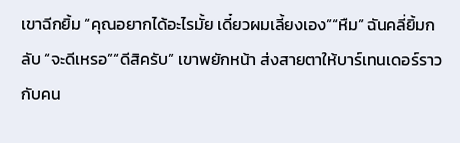เขาฉีกยิ้ม “คุณอยากได้อะไรมั้ย เดี๋ยวผมเลี้ยงเอง”“หืม” ฉันคลี่ยิ้มกลับ “จะดีเหรอ”“ดีสิครับ” เขาพยักหน้า ส่งสายตาให้บาร์เทนเดอร์ราวกับคน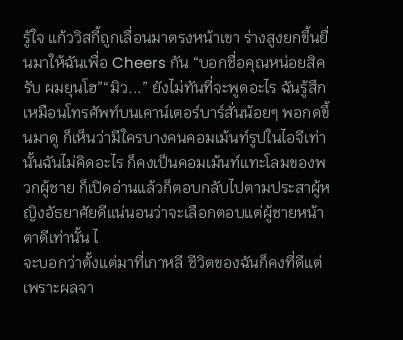รู้ใจ แก้ววิสกี้ถูกเลื่อนมาตรงหน้าเขา ร่างสูงยกขึ้นยื่นมาให้ฉันเพื่อ Cheers กัน “บอกชื่อคุณหน่อยสิครับ ผมยุนโฮ”“มิว...” ยังไม่ทันที่จะพูดอะไร ฉันรู้สึกเหมือนโทรศัพท์บนเคาน์เตอร์บาร์สั่นน้อยๆ พอกดขึ้นมาดู ก็เห็นว่ามีใครบางคนคอมเม้นท์รูปในไอจีเท่านั้นฉันไม่คิดอะไร ก็คงเป็นคอมเม้นท์แทะโลมของพวกผู้ชาย ก็เปิดอ่านแล้วก็ตอบกลับไปตามประสาผู้หญิงอัธยาศัยดีแน่นอนว่าจะเลือกตอบแต่ผู้ชายหน้าตาดีเท่านั้น ไ
จะบอกว่าตั้งแต่มาที่เกาหลี ชีวิตของฉันก็คงที่ดีแต่เพราะผลจา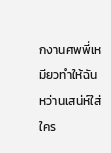กงานศพพี่เหมียวทำให้ฉันหว่านเสน่ห์ใส่ใคร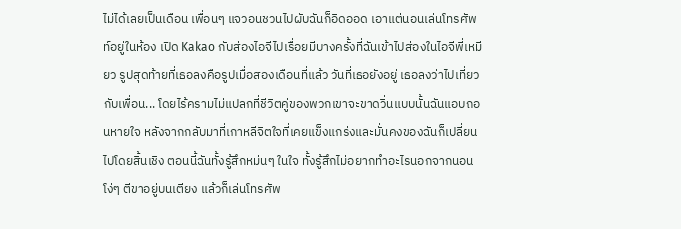ไม่ได้เลยเป็นเดือน เพื่อนๆ แจวอนชวนไปผับฉันก็อิดออด เอาแต่นอนเล่นโทรศัพท์อยู่ในห้อง เปิด Kakao กับส่องไอจีไปเรื่อยมีบางครั้งที่ฉันเข้าไปส่องในไอจีพี่เหมียว รูปสุดท้ายที่เธอลงคือรูปเมื่อสองเดือนที่แล้ว วันที่เธอยังอยู่ เธอลงว่าไปเที่ยวกับเพื่อน... โดยไร้ครามไม่แปลกที่ชีวิตคู่ของพวกเขาจะขาดวิ่นแบบนั้นฉันแอบถอนหายใจ หลังจากกลับมาที่เกาหลีจิตใจที่เคยแข็งแกร่งและมั่นคงของฉันก็เปลี่ยนไปโดยสิ้นเชิง ตอนนี้ฉันทั้งรู้สึกหม่นๆ ในใจ ทั้งรู้สึกไม่อยากทำอะไรนอกจากนอนโง่ๆ ตีขาอยู่บนเตียง แล้วก็เล่นโทรศัพ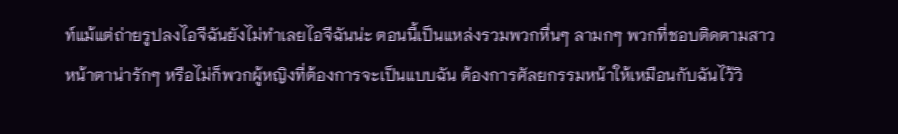ท์แม้แต่ถ่ายรูปลงไอจีฉันยังไม่ทำเลยไอจีฉันน่ะ ตอนนี้เป็นแหล่งรวมพวกหื่นๆ ลามกๆ พวกที่ชอบติดตามสาวหน้าตาน่ารักๆ หรือไม่ก็พวกผู้หญิงที่ต้องการจะเป็นแบบฉัน ต้องการศัลยกรรมหน้าให้เหมือนกับฉันไว้วิ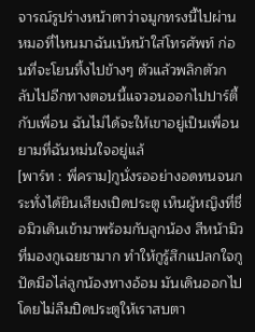จารณ์รูปร่างหน้าตาว่าจมูกทรงนี้ไปผ่านหมอที่ไหนมาฉันเบ้หน้าใส่โทรศัพท์ ก่อนที่จะโยนทิ้งไปข้างๆ ตัวแล้วพลิกตัวกลับไปอีกทางตอนนี้แจวอนออกไปปาร์ตี้กับเพื่อน ฉันไม่ได้จะให้เขาอยู่เป็นเพื่อนยามที่ฉันหม่นใจอยู่แล้
[พาร์ท : พี่คราม]กูนั่งรออย่างอดทนจนกระทั่งได้ยินเสียงเปิดประตู เห็นผู้หญิงที่ชื่อมิวเดินเข้ามาพร้อมกับลูกน้อง สีหน้ามิวที่มองกูเฉยชามาก ทำให้กูรู้สึกแปลกใจกูปัดมือไล่ลูกน้องทางอ้อม มันเดินออกไปโดยไม่ลืมปิดประตูให้เราสบตา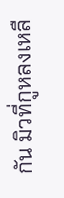กัน มิวที่กูหลงเหลื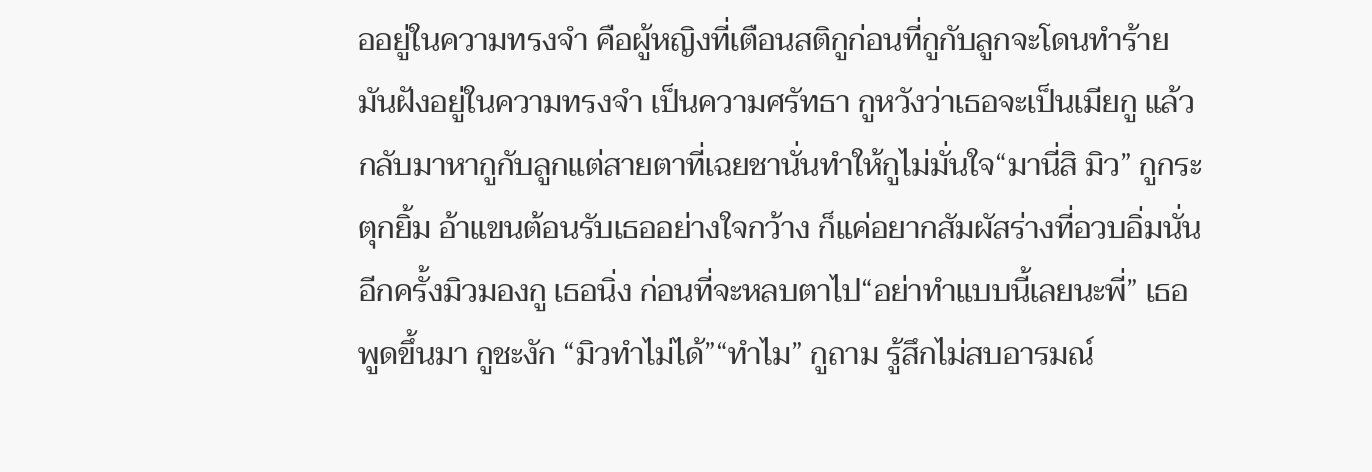ออยู่ในความทรงจำ คือผู้หญิงที่เตือนสติกูก่อนที่กูกับลูกจะโดนทำร้าย มันฝังอยู่ในความทรงจำ เป็นความศรัทธา กูหวังว่าเธอจะเป็นเมียกู แล้วกลับมาหากูกับลูกแต่สายตาที่เฉยชานั่นทำให้กูไม่มั่นใจ“มานี่สิ มิว” กูกระตุกยิ้ม อ้าแขนต้อนรับเธออย่างใจกว้าง ก็แค่อยากสัมผัสร่างที่อวบอิ่มนั่นอีกครั้งมิวมองกู เธอนิ่ง ก่อนที่จะหลบตาไป“อย่าทำแบบนี้เลยนะพี่” เธอพูดขึ้นมา กูชะงัก “มิวทำไม่ได้”“ทำไม” กูถาม รู้สึกไม่สบอารมณ์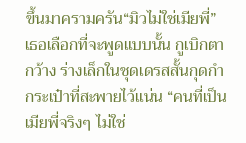ขึ้นมาครามครัน“มิวไม่ใช่เมียพี่” เธอเลือกที่จะพูดแบบนั้น กูเบิกตากว้าง ร่างเล็กในชุดเดรสสั้นกุดกำกระเป๋าที่สะพายไว้แน่น “คนที่เป็นเมียพี่จริงๆ ไม่ใช่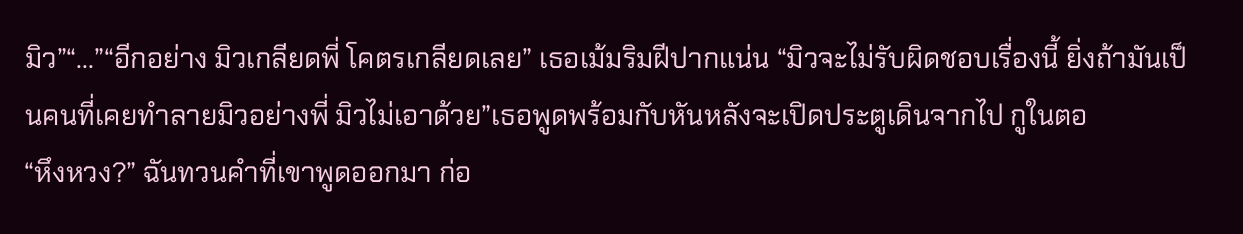มิว”“...”“อีกอย่าง มิวเกลียดพี่ โคตรเกลียดเลย” เธอเม้มริมฝีปากแน่น “มิวจะไม่รับผิดชอบเรื่องนี้ ยิ่งถ้ามันเป็นคนที่เคยทำลายมิวอย่างพี่ มิวไม่เอาด้วย”เธอพูดพร้อมกับหันหลังจะเปิดประตูเดินจากไป กูในตอ
“หึงหวง?” ฉันทวนคำที่เขาพูดออกมา ก่อ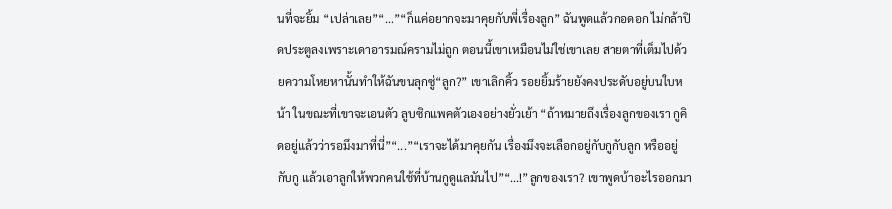นที่จะยิ้ม “เปล่าเลย”“...”“ก็แค่อยากจะมาคุยกับพี่เรื่องลูก” ฉันพูดแล้วกอดอก ไม่กล้าปิดประตูลงเพราะเดาอารมณ์ครามไม่ถูก ตอนนี้เขาเหมือนไม่ใช่เขาเลย สายตาที่เต็มไปด้วยความโหยหานั้นทำให้ฉันขนลุกซู่“ลูก?” เขาเลิกคิ้ว รอยยิ้มร้ายยังคงประดับอยู่บนใบหน้า ในขณะที่เขาจะเอนตัว ลูบซิกแพคตัวเองอย่างยั่วเย้า “ถ้าหมายถึงเรื่องลูกของเรา กูคิดอยู่แล้วว่ารอมึงมาที่นี่”“...”“เราจะได้มาคุยกัน เรื่องมึงจะเลือกอยู่กับกูกับลูก หรืออยู่กับกู แล้วเอาลูกให้พวกคนใช้ที่บ้านกูดูแลมันไป”“...!”ลูกของเรา? เขาพูดบ้าอะไรออกมา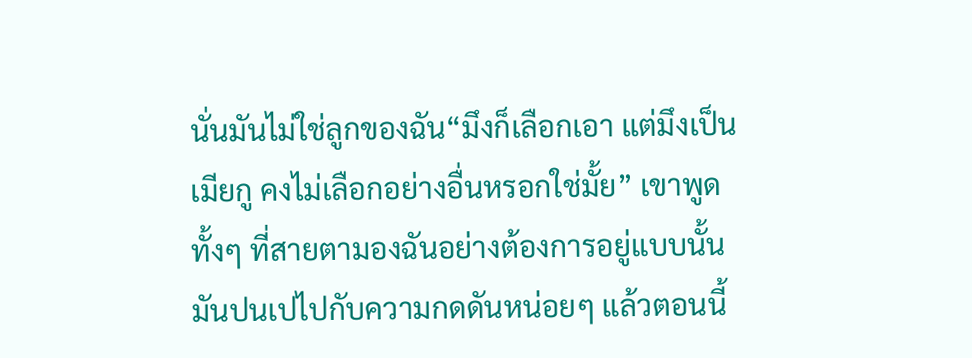นั่นมันไม่ใช่ลูกของฉัน“มึงก็เลือกเอา แต่มึงเป็นเมียกู คงไม่เลือกอย่างอื่นหรอกใช่มั้ย” เขาพูดทั้งๆ ที่สายตามองฉันอย่างต้องการอยู่แบบนั้น มันปนเปไปกับความกดดันหน่อยๆ แล้วตอนนี้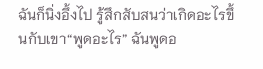ฉันก็นิ่งอึ้งไป รู้สึกสับสนว่าเกิดอะไรขึ้นกับเขา“พูดอะไร” ฉันพูดอ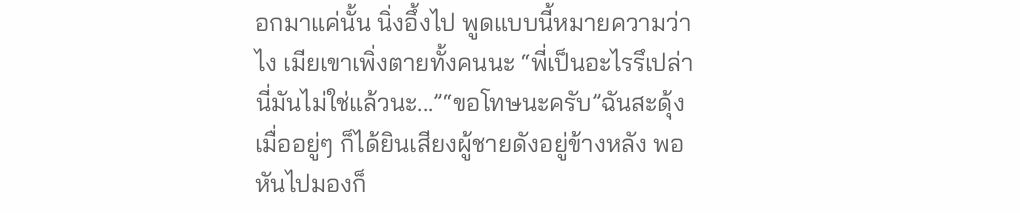อกมาแค่นั้น นิ่งอึ้งไป พูดแบบนี้หมายความว่าไง เมียเขาเพิ่งตายทั้งคนนะ “พี่เป็นอะไรรึเปล่า นี่มันไม่ใช่แล้วนะ...”“ขอโทษนะครับ”ฉันสะดุ้งเมื่ออยู่ๆ ก็ได้ยินเสียงผู้ชายดังอยู่ข้างหลัง พอหันไปมองก็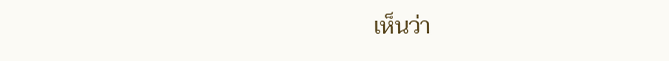เห็นว่า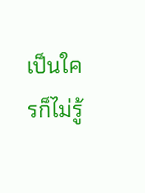เป็นใครก็ไม่รู้